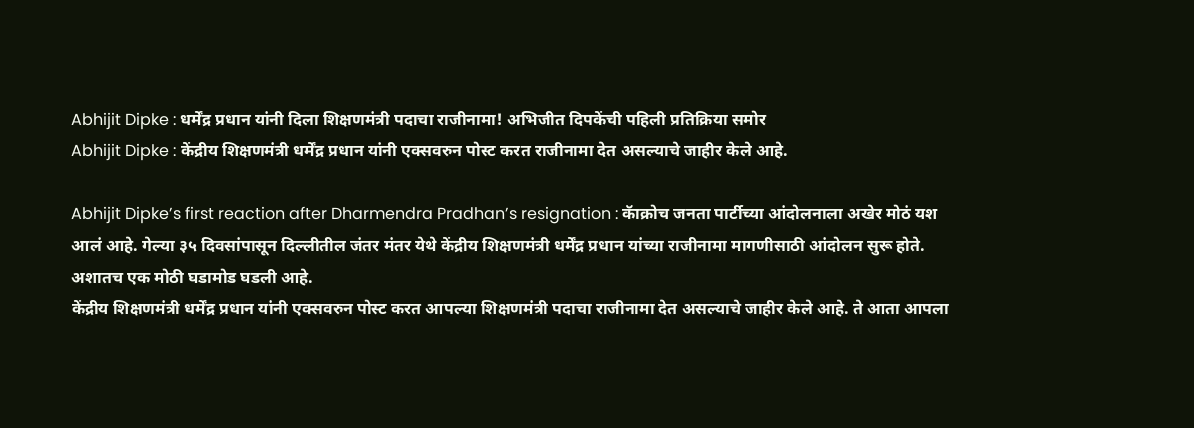Abhijit Dipke : धर्मेंद्र प्रधान यांनी दिला शिक्षणमंत्री पदाचा राजीनामा! अभिजीत दिपकेंची पहिली प्रतिक्रिया समोर
Abhijit Dipke : केंद्रीय शिक्षणमंत्री धर्मेंद्र प्रधान यांनी एक्सवरुन पोस्ट करत राजीनामा देत असल्याचे जाहीर केले आहे.

Abhijit Dipke’s first reaction after Dharmendra Pradhan’s resignation : कॅाक्रोच जनता पार्टीच्या आंदोलनाला अखेर मोठं यश आलं आहे. गेल्या ३५ दिवसांपासून दिल्लीतील जंतर मंतर येथे केंद्रीय शिक्षणमंत्री धर्मेंद्र प्रधान यांच्या राजीनामा मागणीसाठी आंदोलन सुरू होते. अशातच एक मोठी घडामोड घडली आहे.
केंद्रीय शिक्षणमंत्री धर्मेंद्र प्रधान यांनी एक्सवरुन पोस्ट करत आपल्या शिक्षणमंत्री पदाचा राजीनामा देत असल्याचे जाहीर केले आहे. ते आता आपला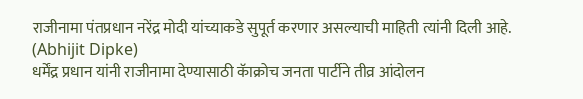राजीनामा पंतप्रधान नरेंद्र मोदी यांच्याकडे सुपूर्त करणार असल्याची माहिती त्यांनी दिली आहे. (Abhijit Dipke)
धर्मेंद्र प्रधान यांनी राजीनामा देण्यासाठी कॅाक्रोच जनता पार्टीने तीव्र आंदोलन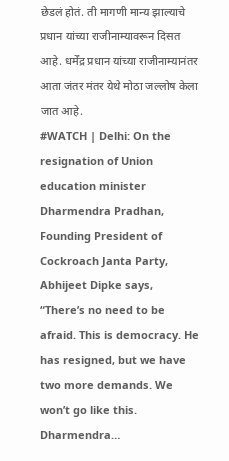छेडलं होतं. ती मागणी मान्य झाल्याचे प्रधान यांच्या राजीनाम्यावरून दिसत आहे. धर्मेंद्र प्रधान यांच्या राजीनाम्यानंतर आता जंतर मंतर येथे मोठा जल्लोष केला जात आहे.
#WATCH | Delhi: On the resignation of Union education minister Dharmendra Pradhan, Founding President of Cockroach Janta Party, Abhijeet Dipke says, “There’s no need to be afraid. This is democracy. He has resigned, but we have two more demands. We won’t go like this. Dharmendra…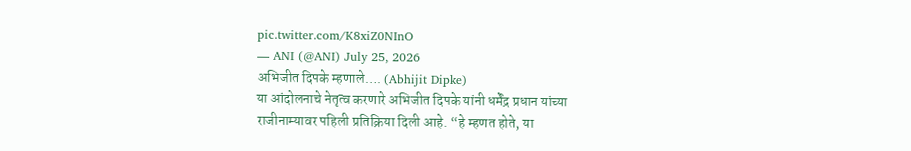pic.twitter.com/K8xiZ0NInO
— ANI (@ANI) July 25, 2026
अभिजीत दिपके म्हणाले…. (Abhijit Dipke)
या आंदोलनाचे नेतृत्व करणारे अभिजीत दिपके यांनी धर्मेंद्र प्रधान यांच्या राजीनाम्यावर पहिली प्रतिक्रिया दिली आहे. “हे म्हणत होते, या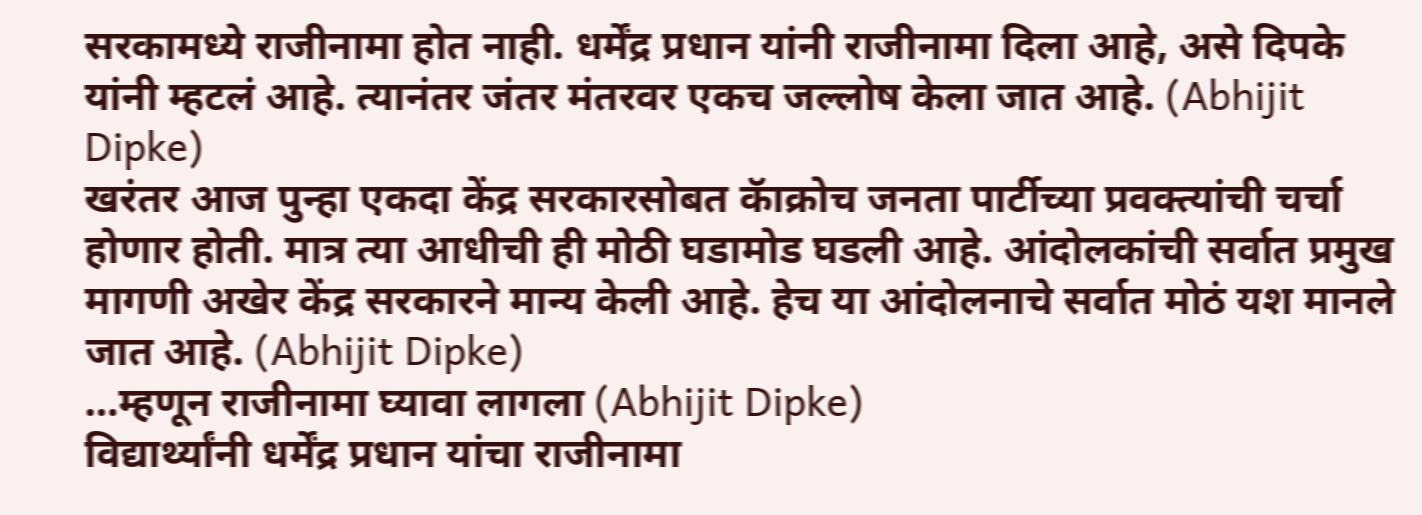सरकामध्ये राजीनामा होत नाही. धर्मेंद्र प्रधान यांनी राजीनामा दिला आहे, असे दिपके यांनी म्हटलं आहे. त्यानंतर जंतर मंतरवर एकच जल्लोष केला जात आहे. (Abhijit Dipke)
खरंतर आज पुन्हा एकदा केंद्र सरकारसोबत कॅाक्रोच जनता पार्टीच्या प्रवक्त्यांची चर्चा होणार होती. मात्र त्या आधीची ही मोठी घडामोड घडली आहे. आंदोलकांची सर्वात प्रमुख मागणी अखेर केंद्र सरकारने मान्य केली आहे. हेच या आंदोलनाचे सर्वात मोठं यश मानले जात आहे. (Abhijit Dipke)
…म्हणून राजीनामा घ्यावा लागला (Abhijit Dipke)
विद्यार्थ्यांनी धर्मेंद्र प्रधान यांचा राजीनामा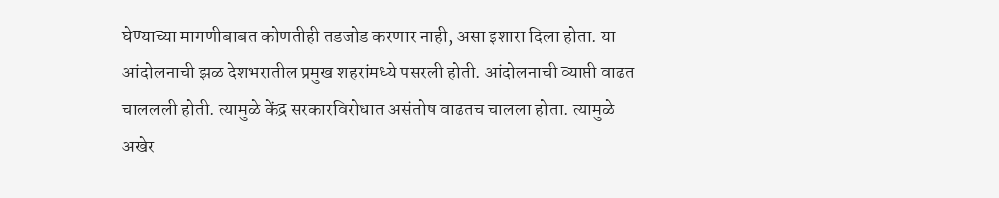घेण्याच्या मागणीबाबत कोणतीही तडजोड करणार नाही, असा इशारा दिला होता. या आंदोलनाची झळ देशभरातील प्रमुख शहरांमध्ये पसरली होती. आंदोलनाची व्याप्ती वाढत चाललली होती. त्यामुळे केंद्र सरकारविरोधात असंतोष वाढतच चालला होता. त्यामुळे अखेर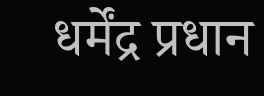धर्मेंद्र प्रधान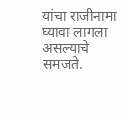यांचा राजीनामा घ्यावा लागला असल्याचे समजते.